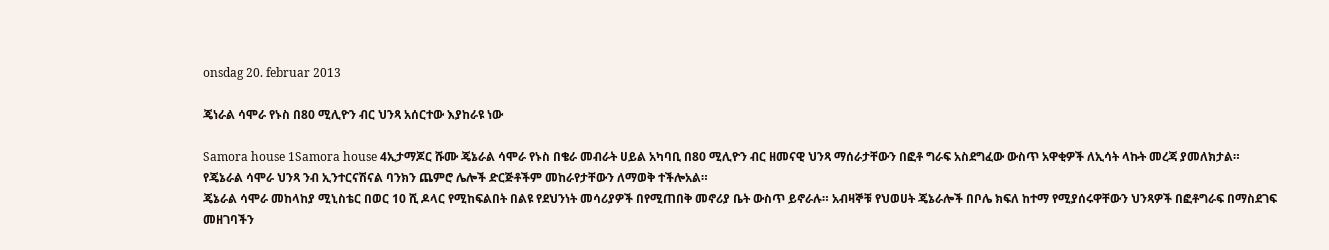onsdag 20. februar 2013

ጄነራል ሳሞራ የኑስ በ80 ሚሊዮን ብር ህንጻ አሰርተው እያከራዩ ነው

Samora house 1Samora house 4ኢታማጆር ሹሙ ጄኔራል ሳሞራ የኑስ በቄራ መብራት ሀይል አካባቢ በ80 ሚሊዮን ብር ዘመናዊ ህንጻ ማሰራታቸውን በፎቶ ግራፍ አስደግፈው ውስጥ አዋቂዎች ለኢሳት ላኩት መረጃ ያመለክታል።
የጄኔራል ሳሞራ ህንጻ ንብ ኢንተርናሽናል ባንክን ጨምሮ ሌሎች ድርጅቶችም መከራየታቸውን ለማወቅ ተችሎአል።
ጄኔራል ሳሞራ መከላከያ ሚኒስቴር በወር 10 ሺ ዶላር የሚከፍልበት በልዩ የደህንነት መሳሪያዎች በየሚጠበቅ መኖሪያ ቤት ውስጥ ይኖራሉ። አብዛኞቹ የህወሀት ጄኔራሎች በቦሌ ክፍለ ከተማ የሚያሰሩዋቸውን ህንጻዎች በፎቶግራፍ በማስደገፍ መዘገባችን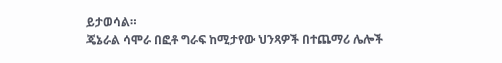ይታወሳል።
ጄኔራል ሳሞራ በፎቶ ግራፍ ከሚታየው ህንጻዎች በተጨማሪ ሌሎች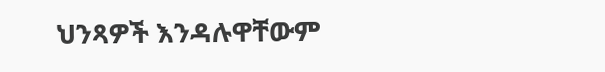ህንጻዎች እንዳሉዋቸውም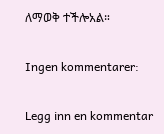ለማወቅ ተችሎአል።

Ingen kommentarer:

Legg inn en kommentar